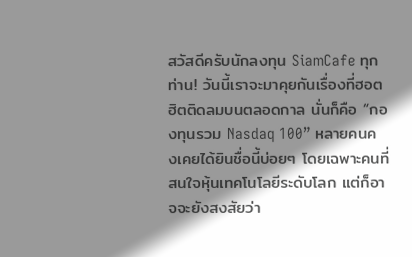สวัสดีครับนักลงทุน SiamCafe ทุกท่าน! วันนี้เราจะมาคุยกันเรื่องที่ฮอตฮิตติดลมบนตลอดกาล นั่นก็คือ “กองทุนรวม Nasdaq 100” หลายคนคงเคยได้ยินชื่อนี้บ่อยๆ โดยเฉพาะคนที่สนใจหุ้นเทคโนโลยีระดับโลก แต่ก็อาจจะยังสงสัยว่า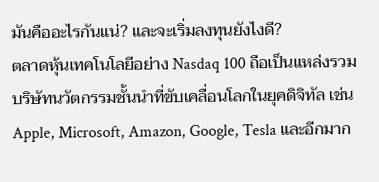มันคืออะไรกันแน่? และจะเริ่มลงทุนยังไงดี?
ตลาดหุ้นเทคโนโลยีอย่าง Nasdaq 100 ถือเป็นแหล่งรวมบริษัทนวัตกรรมชั้นนำที่ขับเคลื่อนโลกในยุคดิจิทัล เช่น Apple, Microsoft, Amazon, Google, Tesla และอีกมาก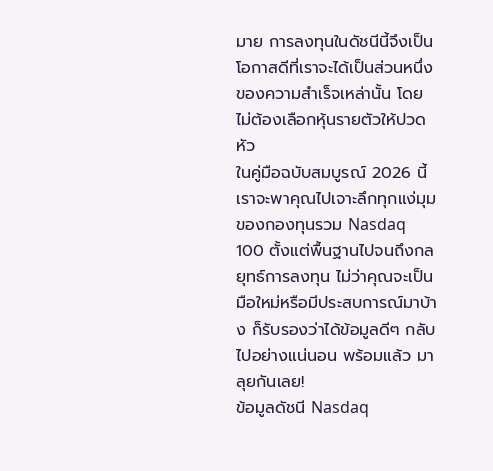มาย การลงทุนในดัชนีนี้จึงเป็นโอกาสดีที่เราจะได้เป็นส่วนหนึ่งของความสำเร็จเหล่านั้น โดยไม่ต้องเลือกหุ้นรายตัวให้ปวดหัว
ในคู่มือฉบับสมบูรณ์ 2026 นี้ เราจะพาคุณไปเจาะลึกทุกแง่มุมของกองทุนรวม Nasdaq 100 ตั้งแต่พื้นฐานไปจนถึงกลยุทธ์การลงทุน ไม่ว่าคุณจะเป็นมือใหม่หรือมีประสบการณ์มาบ้าง ก็รับรองว่าได้ข้อมูลดีๆ กลับไปอย่างแน่นอน พร้อมแล้ว มาลุยกันเลย!
ข้อมูลดัชนี Nasdaq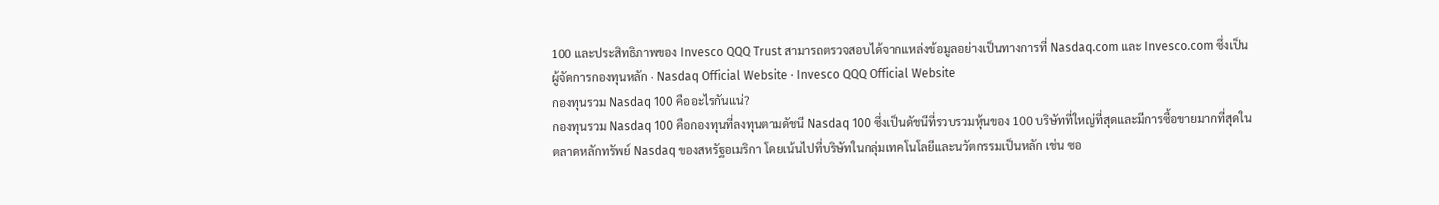100 และประสิทธิภาพของ Invesco QQQ Trust สามารถตรวจสอบได้จากแหล่งข้อมูลอย่างเป็นทางการที่ Nasdaq.com และ Invesco.com ซึ่งเป็นผู้จัดการกองทุนหลัก · Nasdaq Official Website · Invesco QQQ Official Website
กองทุนรวม Nasdaq 100 คืออะไรกันแน่?
กองทุนรวม Nasdaq 100 คือกองทุนที่ลงทุนตามดัชนี Nasdaq 100 ซึ่งเป็นดัชนีที่รวบรวมหุ้นของ 100 บริษัทที่ใหญ่ที่สุดและมีการซื้อขายมากที่สุดในตลาดหลักทรัพย์ Nasdaq ของสหรัฐอเมริกา โดยเน้นไปที่บริษัทในกลุ่มเทคโนโลยีและนวัตกรรมเป็นหลัก เช่น ซอ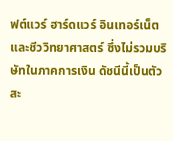ฟต์แวร์ ฮาร์ดแวร์ อินเทอร์เน็ต และชีววิทยาศาสตร์ ซึ่งไม่รวมบริษัทในภาคการเงิน ดัชนีนี้เป็นตัวสะ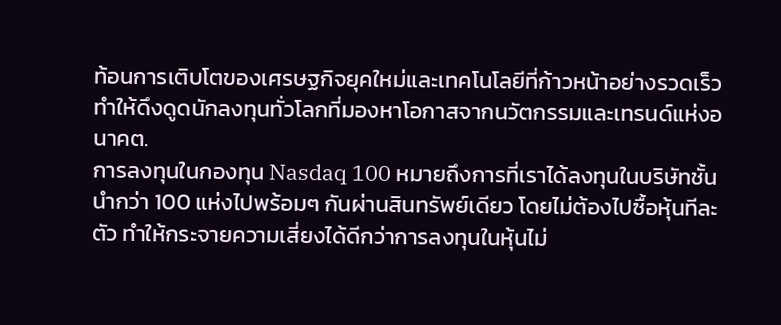ท้อนการเติบโตของเศรษฐกิจยุคใหม่และเทคโนโลยีที่ก้าวหน้าอย่างรวดเร็ว ทำให้ดึงดูดนักลงทุนทั่วโลกที่มองหาโอกาสจากนวัตกรรมและเทรนด์แห่งอนาคต.
การลงทุนในกองทุน Nasdaq 100 หมายถึงการที่เราได้ลงทุนในบริษัทชั้นนำกว่า 100 แห่งไปพร้อมๆ กันผ่านสินทรัพย์เดียว โดยไม่ต้องไปซื้อหุ้นทีละตัว ทำให้กระจายความเสี่ยงได้ดีกว่าการลงทุนในหุ้นไม่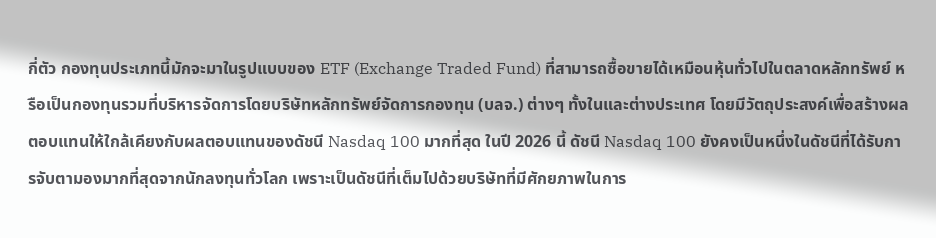กี่ตัว กองทุนประเภทนี้มักจะมาในรูปแบบของ ETF (Exchange Traded Fund) ที่สามารถซื้อขายได้เหมือนหุ้นทั่วไปในตลาดหลักทรัพย์ หรือเป็นกองทุนรวมที่บริหารจัดการโดยบริษัทหลักทรัพย์จัดการกองทุน (บลจ.) ต่างๆ ทั้งในและต่างประเทศ โดยมีวัตถุประสงค์เพื่อสร้างผลตอบแทนให้ใกล้เคียงกับผลตอบแทนของดัชนี Nasdaq 100 มากที่สุด ในปี 2026 นี้ ดัชนี Nasdaq 100 ยังคงเป็นหนึ่งในดัชนีที่ได้รับการจับตามองมากที่สุดจากนักลงทุนทั่วโลก เพราะเป็นดัชนีที่เต็มไปด้วยบริษัทที่มีศักยภาพในการ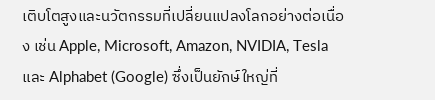เติบโตสูงและนวัตกรรมที่เปลี่ยนแปลงโลกอย่างต่อเนื่อง เช่น Apple, Microsoft, Amazon, NVIDIA, Tesla และ Alphabet (Google) ซึ่งเป็นยักษ์ใหญ่ที่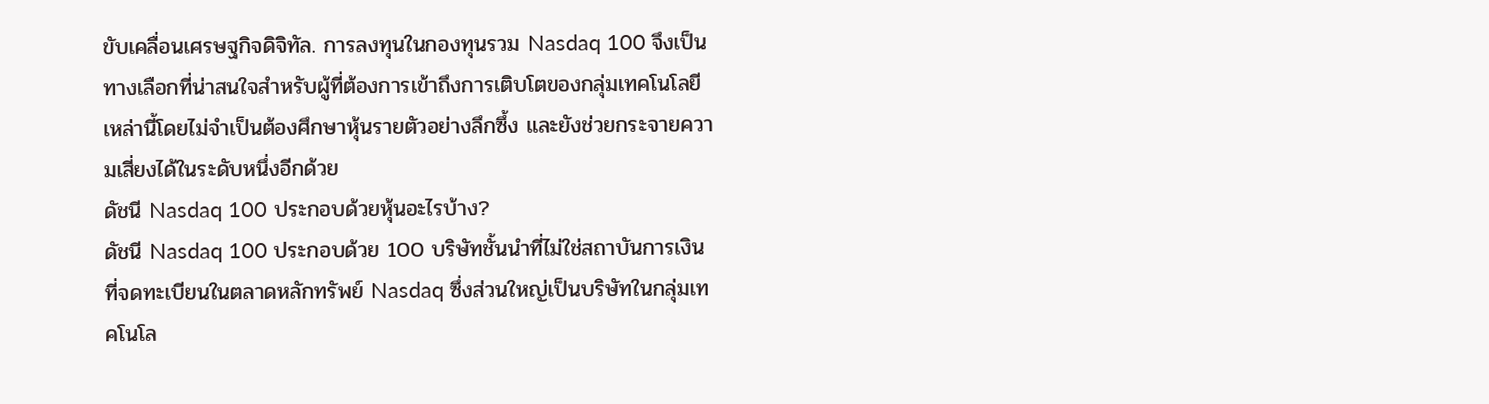ขับเคลื่อนเศรษฐกิจดิจิทัล. การลงทุนในกองทุนรวม Nasdaq 100 จึงเป็นทางเลือกที่น่าสนใจสำหรับผู้ที่ต้องการเข้าถึงการเติบโตของกลุ่มเทคโนโลยีเหล่านี้โดยไม่จำเป็นต้องศึกษาหุ้นรายตัวอย่างลึกซึ้ง และยังช่วยกระจายความเสี่ยงได้ในระดับหนึ่งอีกด้วย
ดัชนี Nasdaq 100 ประกอบด้วยหุ้นอะไรบ้าง?
ดัชนี Nasdaq 100 ประกอบด้วย 100 บริษัทชั้นนำที่ไม่ใช่สถาบันการเงินที่จดทะเบียนในตลาดหลักทรัพย์ Nasdaq ซึ่งส่วนใหญ่เป็นบริษัทในกลุ่มเทคโนโล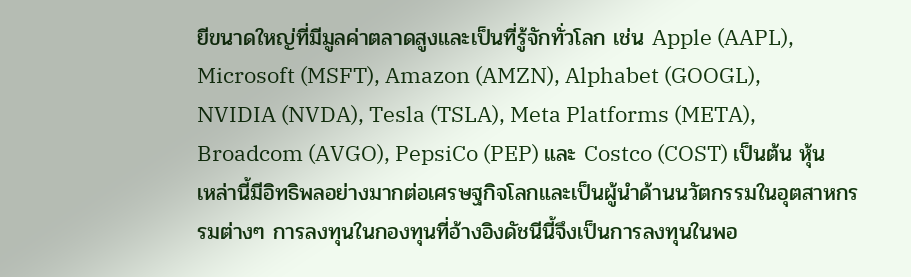ยีขนาดใหญ่ที่มีมูลค่าตลาดสูงและเป็นที่รู้จักทั่วโลก เช่น Apple (AAPL), Microsoft (MSFT), Amazon (AMZN), Alphabet (GOOGL), NVIDIA (NVDA), Tesla (TSLA), Meta Platforms (META), Broadcom (AVGO), PepsiCo (PEP) และ Costco (COST) เป็นต้น หุ้นเหล่านี้มีอิทธิพลอย่างมากต่อเศรษฐกิจโลกและเป็นผู้นำด้านนวัตกรรมในอุตสาหกรรมต่างๆ การลงทุนในกองทุนที่อ้างอิงดัชนีนี้จึงเป็นการลงทุนในพอ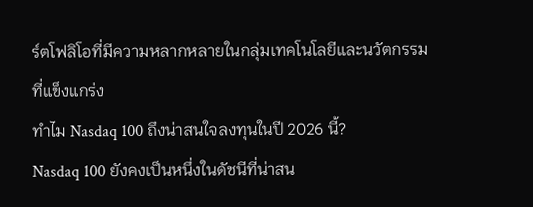ร์ตโฟลิโอที่มีความหลากหลายในกลุ่มเทคโนโลยีและนวัตกรรมที่แข็งแกร่ง
ทำไม Nasdaq 100 ถึงน่าสนใจลงทุนในปี 2026 นี้?
Nasdaq 100 ยังคงเป็นหนึ่งในดัชนีที่น่าสน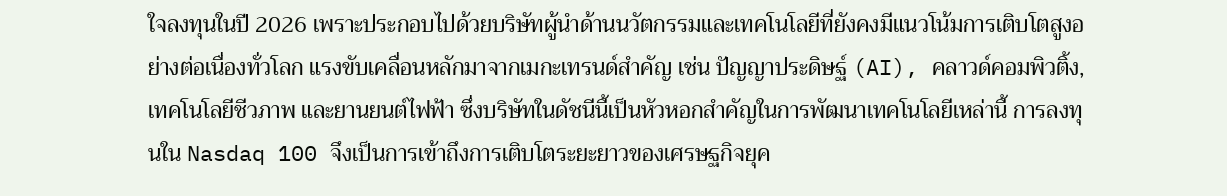ใจลงทุนในปี 2026 เพราะประกอบไปด้วยบริษัทผู้นำด้านนวัตกรรมและเทคโนโลยีที่ยังคงมีแนวโน้มการเติบโตสูงอย่างต่อเนื่องทั่วโลก แรงขับเคลื่อนหลักมาจากเมกะเทรนด์สำคัญ เช่น ปัญญาประดิษฐ์ (AI), คลาวด์คอมพิวติ้ง, เทคโนโลยีชีวภาพ และยานยนต์ไฟฟ้า ซึ่งบริษัทในดัชนีนี้เป็นหัวหอกสำคัญในการพัฒนาเทคโนโลยีเหล่านี้ การลงทุนใน Nasdaq 100 จึงเป็นการเข้าถึงการเติบโตระยะยาวของเศรษฐกิจยุค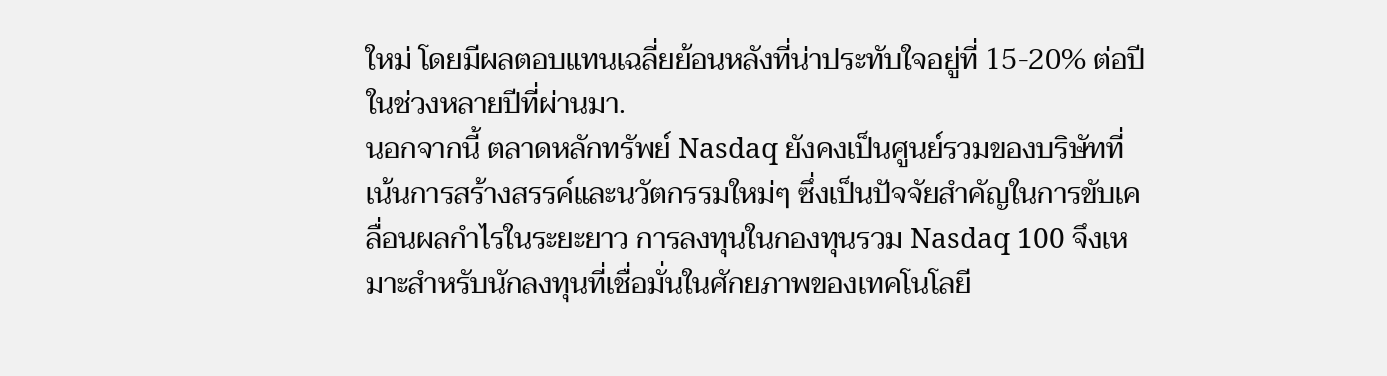ใหม่ โดยมีผลตอบแทนเฉลี่ยย้อนหลังที่น่าประทับใจอยู่ที่ 15-20% ต่อปีในช่วงหลายปีที่ผ่านมา.
นอกจากนี้ ตลาดหลักทรัพย์ Nasdaq ยังคงเป็นศูนย์รวมของบริษัทที่เน้นการสร้างสรรค์และนวัตกรรมใหม่ๆ ซึ่งเป็นปัจจัยสำคัญในการขับเคลื่อนผลกำไรในระยะยาว การลงทุนในกองทุนรวม Nasdaq 100 จึงเหมาะสำหรับนักลงทุนที่เชื่อมั่นในศักยภาพของเทคโนโลยี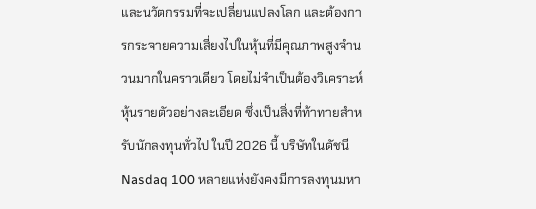และนวัตกรรมที่จะเปลี่ยนแปลงโลก และต้องการกระจายความเสี่ยงไปในหุ้นที่มีคุณภาพสูงจำนวนมากในคราวเดียว โดยไม่จำเป็นต้องวิเคราะห์หุ้นรายตัวอย่างละเอียด ซึ่งเป็นสิ่งที่ท้าทายสำหรับนักลงทุนทั่วไป ในปี 2026 นี้ บริษัทในดัชนี Nasdaq 100 หลายแห่งยังคงมีการลงทุนมหา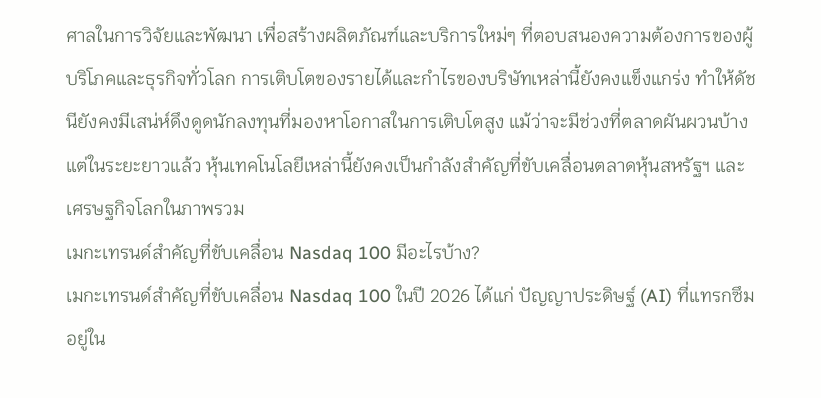ศาลในการวิจัยและพัฒนา เพื่อสร้างผลิตภัณฑ์และบริการใหม่ๆ ที่ตอบสนองความต้องการของผู้บริโภคและธุรกิจทั่วโลก การเติบโตของรายได้และกำไรของบริษัทเหล่านี้ยังคงแข็งแกร่ง ทำให้ดัชนียังคงมีเสน่ห์ดึงดูดนักลงทุนที่มองหาโอกาสในการเติบโตสูง แม้ว่าจะมีช่วงที่ตลาดผันผวนบ้าง แต่ในระยะยาวแล้ว หุ้นเทคโนโลยีเหล่านี้ยังคงเป็นกำลังสำคัญที่ขับเคลื่อนตลาดหุ้นสหรัฐฯ และเศรษฐกิจโลกในภาพรวม
เมกะเทรนด์สำคัญที่ขับเคลื่อน Nasdaq 100 มีอะไรบ้าง?
เมกะเทรนด์สำคัญที่ขับเคลื่อน Nasdaq 100 ในปี 2026 ได้แก่ ปัญญาประดิษฐ์ (AI) ที่แทรกซึมอยู่ใน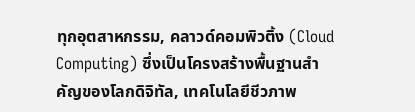ทุกอุตสาหกรรม, คลาวด์คอมพิวติ้ง (Cloud Computing) ซึ่งเป็นโครงสร้างพื้นฐานสำคัญของโลกดิจิทัล, เทคโนโลยีชีวภาพ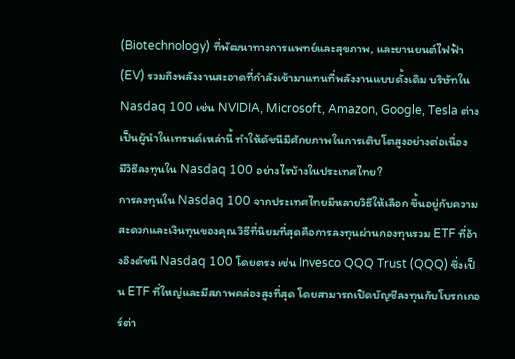(Biotechnology) ที่พัฒนาทางการแพทย์และสุขภาพ, และยานยนต์ไฟฟ้า (EV) รวมถึงพลังงานสะอาดที่กำลังเข้ามาแทนที่พลังงานแบบดั้งเดิม บริษัทใน Nasdaq 100 เช่น NVIDIA, Microsoft, Amazon, Google, Tesla ต่างเป็นผู้นำในเทรนด์เหล่านี้ ทำให้ดัชนีมีศักยภาพในการเติบโตสูงอย่างต่อเนื่อง
มีวิธีลงทุนใน Nasdaq 100 อย่างไรบ้างในประเทศไทย?
การลงทุนใน Nasdaq 100 จากประเทศไทยมีหลายวิธีให้เลือก ขึ้นอยู่กับความสะดวกและเงินทุนของคุณ วิธีที่นิยมที่สุดคือการลงทุนผ่านกองทุนรวม ETF ที่อ้างอิงดัชนี Nasdaq 100 โดยตรง เช่น Invesco QQQ Trust (QQQ) ซึ่งเป็น ETF ที่ใหญ่และมีสภาพคล่องสูงที่สุด โดยสามารถเปิดบัญชีลงทุนกับโบรกเกอร์ต่า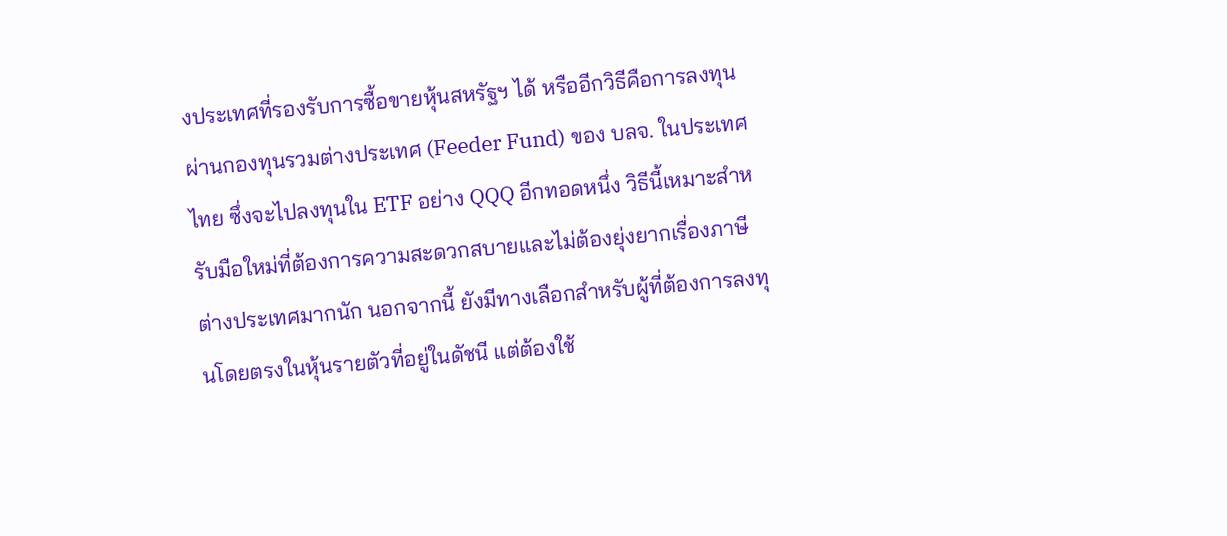งประเทศที่รองรับการซื้อขายหุ้นสหรัฐฯ ได้ หรืออีกวิธีคือการลงทุนผ่านกองทุนรวมต่างประเทศ (Feeder Fund) ของ บลจ. ในประเทศไทย ซึ่งจะไปลงทุนใน ETF อย่าง QQQ อีกทอดหนึ่ง วิธีนี้เหมาะสำหรับมือใหม่ที่ต้องการความสะดวกสบายและไม่ต้องยุ่งยากเรื่องภาษีต่างประเทศมากนัก นอกจากนี้ ยังมีทางเลือกสำหรับผู้ที่ต้องการลงทุนโดยตรงในหุ้นรายตัวที่อยู่ในดัชนี แต่ต้องใช้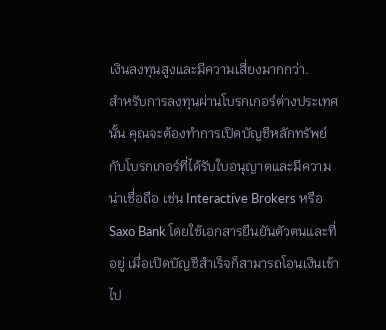เงินลงทุนสูงและมีความเสี่ยงมากกว่า.
สำหรับการลงทุนผ่านโบรกเกอร์ต่างประเทศนั้น คุณจะต้องทำการเปิดบัญชีหลักทรัพย์กับโบรกเกอร์ที่ได้รับใบอนุญาตและมีความน่าเชื่อถือ เช่น Interactive Brokers หรือ Saxo Bank โดยใช้เอกสารยืนยันตัวตนและที่อยู่ เมื่อเปิดบัญชีสำเร็จก็สามารถโอนเงินเข้าไป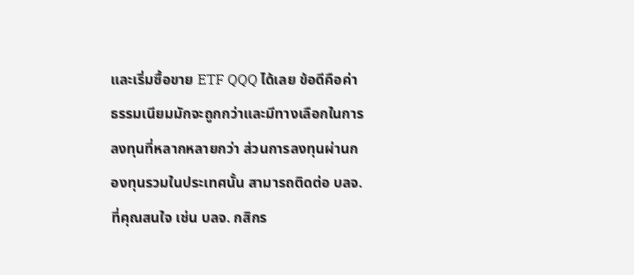และเริ่มซื้อขาย ETF QQQ ได้เลย ข้อดีคือค่าธรรมเนียมมักจะถูกกว่าและมีทางเลือกในการลงทุนที่หลากหลายกว่า ส่วนการลงทุนผ่านกองทุนรวมในประเทศนั้น สามารถติดต่อ บลจ. ที่คุณสนใจ เช่น บลจ. กสิกร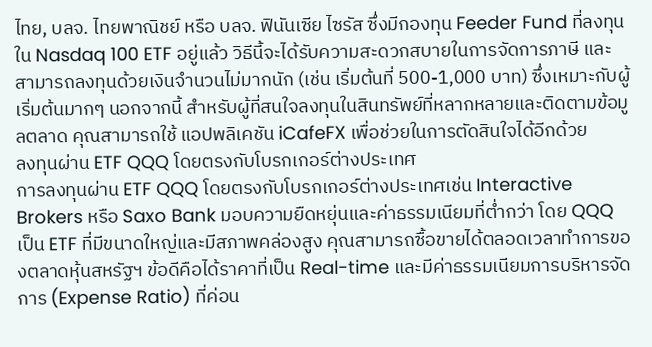ไทย, บลจ. ไทยพาณิชย์ หรือ บลจ. ฟินันเซีย ไซรัส ซึ่งมีกองทุน Feeder Fund ที่ลงทุนใน Nasdaq 100 ETF อยู่แล้ว วิธีนี้จะได้รับความสะดวกสบายในการจัดการภาษี และสามารถลงทุนด้วยเงินจำนวนไม่มากนัก (เช่น เริ่มต้นที่ 500-1,000 บาท) ซึ่งเหมาะกับผู้เริ่มต้นมากๆ นอกจากนี้ สำหรับผู้ที่สนใจลงทุนในสินทรัพย์ที่หลากหลายและติดตามข้อมูลตลาด คุณสามารถใช้ แอปพลิเคชัน iCafeFX เพื่อช่วยในการตัดสินใจได้อีกด้วย
ลงทุนผ่าน ETF QQQ โดยตรงกับโบรกเกอร์ต่างประเทศ
การลงทุนผ่าน ETF QQQ โดยตรงกับโบรกเกอร์ต่างประเทศเช่น Interactive Brokers หรือ Saxo Bank มอบความยืดหยุ่นและค่าธรรมเนียมที่ต่ำกว่า โดย QQQ เป็น ETF ที่มีขนาดใหญ่และมีสภาพคล่องสูง คุณสามารถซื้อขายได้ตลอดเวลาทำการของตลาดหุ้นสหรัฐฯ ข้อดีคือได้ราคาที่เป็น Real-time และมีค่าธรรมเนียมการบริหารจัดการ (Expense Ratio) ที่ค่อน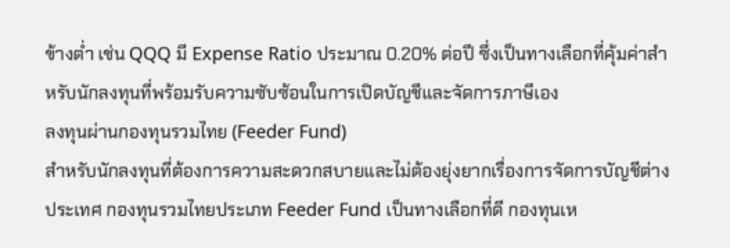ข้างต่ำ เช่น QQQ มี Expense Ratio ประมาณ 0.20% ต่อปี ซึ่งเป็นทางเลือกที่คุ้มค่าสำหรับนักลงทุนที่พร้อมรับความซับซ้อนในการเปิดบัญชีและจัดการภาษีเอง
ลงทุนผ่านกองทุนรวมไทย (Feeder Fund)
สำหรับนักลงทุนที่ต้องการความสะดวกสบายและไม่ต้องยุ่งยากเรื่องการจัดการบัญชีต่างประเทศ กองทุนรวมไทยประเภท Feeder Fund เป็นทางเลือกที่ดี กองทุนเห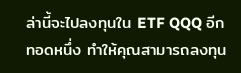ล่านี้จะไปลงทุนใน ETF QQQ อีกทอดหนึ่ง ทำให้คุณสามารถลงทุน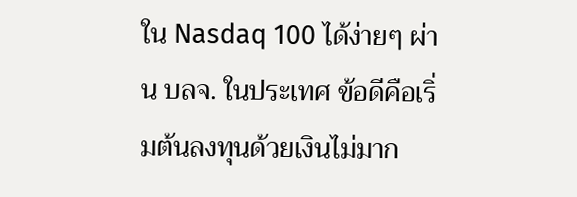ใน Nasdaq 100 ได้ง่ายๆ ผ่าน บลจ. ในประเทศ ข้อดีคือเริ่มต้นลงทุนด้วยเงินไม่มาก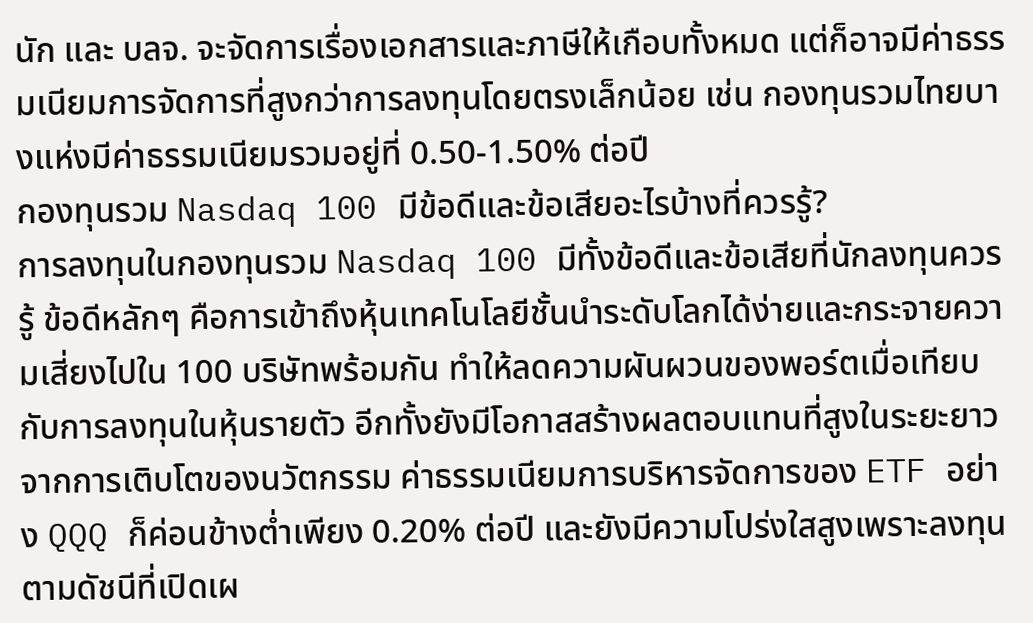นัก และ บลจ. จะจัดการเรื่องเอกสารและภาษีให้เกือบทั้งหมด แต่ก็อาจมีค่าธรรมเนียมการจัดการที่สูงกว่าการลงทุนโดยตรงเล็กน้อย เช่น กองทุนรวมไทยบางแห่งมีค่าธรรมเนียมรวมอยู่ที่ 0.50-1.50% ต่อปี
กองทุนรวม Nasdaq 100 มีข้อดีและข้อเสียอะไรบ้างที่ควรรู้?
การลงทุนในกองทุนรวม Nasdaq 100 มีทั้งข้อดีและข้อเสียที่นักลงทุนควรรู้ ข้อดีหลักๆ คือการเข้าถึงหุ้นเทคโนโลยีชั้นนำระดับโลกได้ง่ายและกระจายความเสี่ยงไปใน 100 บริษัทพร้อมกัน ทำให้ลดความผันผวนของพอร์ตเมื่อเทียบกับการลงทุนในหุ้นรายตัว อีกทั้งยังมีโอกาสสร้างผลตอบแทนที่สูงในระยะยาวจากการเติบโตของนวัตกรรม ค่าธรรมเนียมการบริหารจัดการของ ETF อย่าง QQQ ก็ค่อนข้างต่ำเพียง 0.20% ต่อปี และยังมีความโปร่งใสสูงเพราะลงทุนตามดัชนีที่เปิดเผ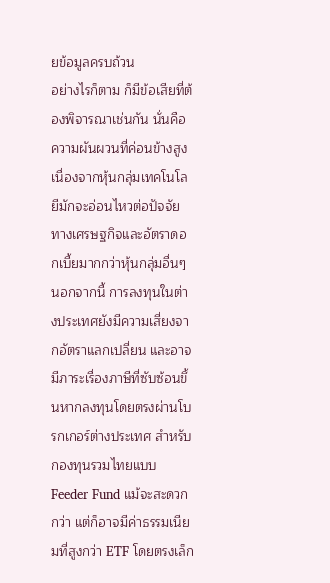ยข้อมูลครบถ้วน
อย่างไรก็ตาม ก็มีข้อเสียที่ต้องพิจารณาเช่นกัน นั่นคือความผันผวนที่ค่อนข้างสูง เนื่องจากหุ้นกลุ่มเทคโนโลยีมักจะอ่อนไหวต่อปัจจัยทางเศรษฐกิจและอัตราดอกเบี้ยมากกว่าหุ้นกลุ่มอื่นๆ นอกจากนี้ การลงทุนในต่างประเทศยังมีความเสี่ยงจากอัตราแลกเปลี่ยน และอาจมีภาระเรื่องภาษีที่ซับซ้อนขึ้นหากลงทุนโดยตรงผ่านโบรกเกอร์ต่างประเทศ สำหรับกองทุนรวมไทยแบบ Feeder Fund แม้จะสะดวกกว่า แต่ก็อาจมีค่าธรรมเนียมที่สูงกว่า ETF โดยตรงเล็ก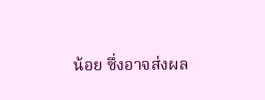น้อย ซึ่งอาจส่งผล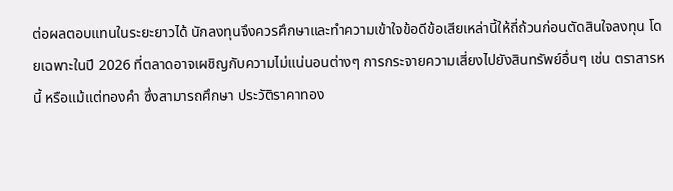ต่อผลตอบแทนในระยะยาวได้ นักลงทุนจึงควรศึกษาและทำความเข้าใจข้อดีข้อเสียเหล่านี้ให้ถี่ถ้วนก่อนตัดสินใจลงทุน โดยเฉพาะในปี 2026 ที่ตลาดอาจเผชิญกับความไม่แน่นอนต่างๆ การกระจายความเสี่ยงไปยังสินทรัพย์อื่นๆ เช่น ตราสารหนี้ หรือแม้แต่ทองคำ ซึ่งสามารถศึกษา ประวัติราคาทอง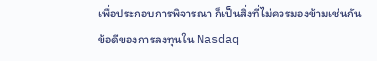เพื่อประกอบการพิจารณา ก็เป็นสิ่งที่ไม่ควรมองข้ามเช่นกัน
ข้อดีของการลงทุนใน Nasdaq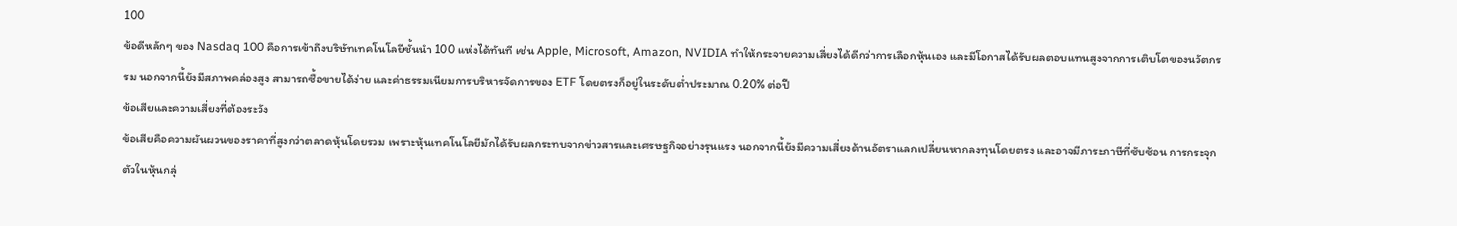100
ข้อดีหลักๆ ของ Nasdaq 100 คือการเข้าถึงบริษัทเทคโนโลยีชั้นนำ 100 แห่งได้ทันที เช่น Apple, Microsoft, Amazon, NVIDIA ทำให้กระจายความเสี่ยงได้ดีกว่าการเลือกหุ้นเอง และมีโอกาสได้รับผลตอบแทนสูงจากการเติบโตของนวัตกรรม นอกจากนี้ยังมีสภาพคล่องสูง สามารถซื้อขายได้ง่าย และค่าธรรมเนียมการบริหารจัดการของ ETF โดยตรงก็อยู่ในระดับต่ำประมาณ 0.20% ต่อปี
ข้อเสียและความเสี่ยงที่ต้องระวัง
ข้อเสียคือความผันผวนของราคาที่สูงกว่าตลาดหุ้นโดยรวม เพราะหุ้นเทคโนโลยีมักได้รับผลกระทบจากข่าวสารและเศรษฐกิจอย่างรุนแรง นอกจากนี้ยังมีความเสี่ยงด้านอัตราแลกเปลี่ยนหากลงทุนโดยตรง และอาจมีภาระภาษีที่ซับซ้อน การกระจุกตัวในหุ้นกลุ่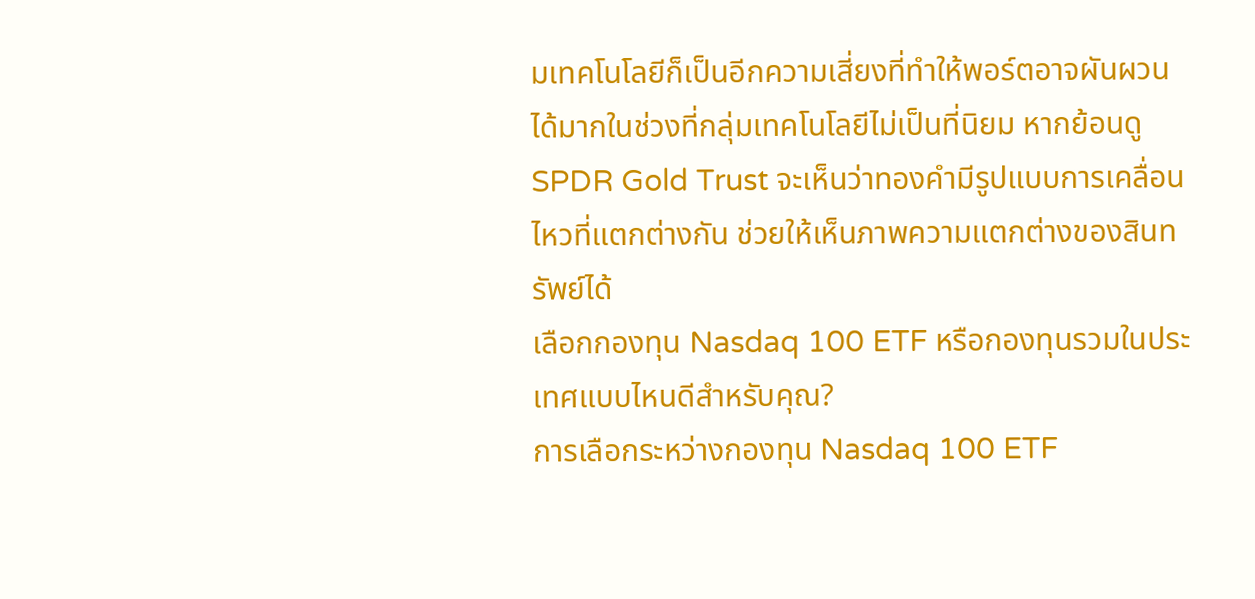มเทคโนโลยีก็เป็นอีกความเสี่ยงที่ทำให้พอร์ตอาจผันผวนได้มากในช่วงที่กลุ่มเทคโนโลยีไม่เป็นที่นิยม หากย้อนดู SPDR Gold Trust จะเห็นว่าทองคำมีรูปแบบการเคลื่อนไหวที่แตกต่างกัน ช่วยให้เห็นภาพความแตกต่างของสินทรัพย์ได้
เลือกกองทุน Nasdaq 100 ETF หรือกองทุนรวมในประเทศแบบไหนดีสำหรับคุณ?
การเลือกระหว่างกองทุน Nasdaq 100 ETF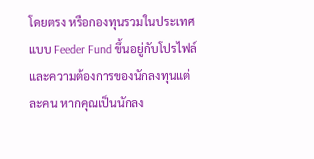โดยตรง หรือกองทุนรวมในประเทศแบบ Feeder Fund ขึ้นอยู่กับโปรไฟล์และความต้องการของนักลงทุนแต่ละคน หากคุณเป็นนักลง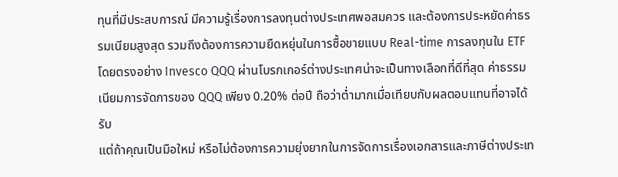ทุนที่มีประสบการณ์ มีความรู้เรื่องการลงทุนต่างประเทศพอสมควร และต้องการประหยัดค่าธรรมเนียมสูงสุด รวมถึงต้องการความยืดหยุ่นในการซื้อขายแบบ Real-time การลงทุนใน ETF โดยตรงอย่าง Invesco QQQ ผ่านโบรกเกอร์ต่างประเทศน่าจะเป็นทางเลือกที่ดีที่สุด ค่าธรรมเนียมการจัดการของ QQQ เพียง 0.20% ต่อปี ถือว่าต่ำมากเมื่อเทียบกับผลตอบแทนที่อาจได้รับ
แต่ถ้าคุณเป็นมือใหม่ หรือไม่ต้องการความยุ่งยากในการจัดการเรื่องเอกสารและภาษีต่างประเท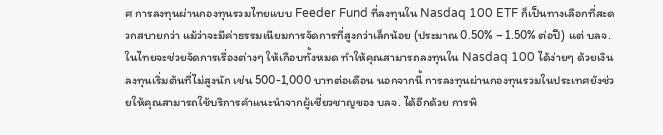ศ การลงทุนผ่านกองทุนรวมไทยแบบ Feeder Fund ที่ลงทุนใน Nasdaq 100 ETF ก็เป็นทางเลือกที่สะดวกสบายกว่า แม้ว่าจะมีค่าธรรมเนียมการจัดการที่สูงกว่าเล็กน้อย (ประมาณ 0.50% – 1.50% ต่อปี) แต่ บลจ. ในไทยจะช่วยจัดการเรื่องต่างๆ ให้เกือบทั้งหมด ทำให้คุณสามารถลงทุนใน Nasdaq 100 ได้ง่ายๆ ด้วยเงินลงทุนเริ่มต้นที่ไม่สูงนัก เช่น 500-1,000 บาทต่อเดือน นอกจากนี้ การลงทุนผ่านกองทุนรวมในประเทศยังช่วยให้คุณสามารถใช้บริการคำแนะนำจากผู้เชี่ยวชาญของ บลจ. ได้อีกด้วย การพิ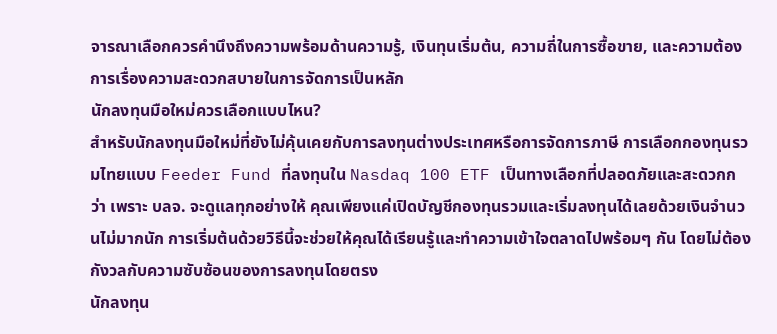จารณาเลือกควรคำนึงถึงความพร้อมด้านความรู้, เงินทุนเริ่มต้น, ความถี่ในการซื้อขาย, และความต้องการเรื่องความสะดวกสบายในการจัดการเป็นหลัก
นักลงทุนมือใหม่ควรเลือกแบบไหน?
สำหรับนักลงทุนมือใหม่ที่ยังไม่คุ้นเคยกับการลงทุนต่างประเทศหรือการจัดการภาษี การเลือกกองทุนรวมไทยแบบ Feeder Fund ที่ลงทุนใน Nasdaq 100 ETF เป็นทางเลือกที่ปลอดภัยและสะดวกกว่า เพราะ บลจ. จะดูแลทุกอย่างให้ คุณเพียงแค่เปิดบัญชีกองทุนรวมและเริ่มลงทุนได้เลยด้วยเงินจำนวนไม่มากนัก การเริ่มต้นด้วยวิธีนี้จะช่วยให้คุณได้เรียนรู้และทำความเข้าใจตลาดไปพร้อมๆ กัน โดยไม่ต้องกังวลกับความซับซ้อนของการลงทุนโดยตรง
นักลงทุน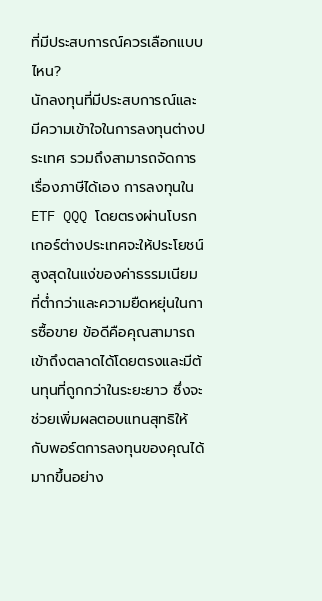ที่มีประสบการณ์ควรเลือกแบบไหน?
นักลงทุนที่มีประสบการณ์และมีความเข้าใจในการลงทุนต่างประเทศ รวมถึงสามารถจัดการเรื่องภาษีได้เอง การลงทุนใน ETF QQQ โดยตรงผ่านโบรกเกอร์ต่างประเทศจะให้ประโยชน์สูงสุดในแง่ของค่าธรรมเนียมที่ต่ำกว่าและความยืดหยุ่นในการซื้อขาย ข้อดีคือคุณสามารถเข้าถึงตลาดได้โดยตรงและมีต้นทุนที่ถูกกว่าในระยะยาว ซึ่งจะช่วยเพิ่มผลตอบแทนสุทธิให้กับพอร์ตการลงทุนของคุณได้มากขึ้นอย่าง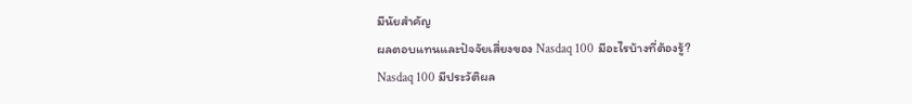มีนัยสำคัญ
ผลตอบแทนและปัจจัยเสี่ยงของ Nasdaq 100 มีอะไรบ้างที่ต้องรู้?
Nasdaq 100 มีประวัติผล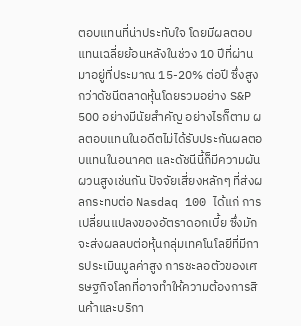ตอบแทนที่น่าประทับใจ โดยมีผลตอบแทนเฉลี่ยย้อนหลังในช่วง 10 ปีที่ผ่านมาอยู่ที่ประมาณ 15-20% ต่อปี ซึ่งสูงกว่าดัชนีตลาดหุ้นโดยรวมอย่าง S&P 500 อย่างมีนัยสำคัญ อย่างไรก็ตาม ผลตอบแทนในอดีตไม่ได้รับประกันผลตอบแทนในอนาคต และดัชนีนี้ก็มีความผันผวนสูงเช่นกัน ปัจจัยเสี่ยงหลักๆ ที่ส่งผลกระทบต่อ Nasdaq 100 ได้แก่ การเปลี่ยนแปลงของอัตราดอกเบี้ย ซึ่งมักจะส่งผลลบต่อหุ้นกลุ่มเทคโนโลยีที่มีการประเมินมูลค่าสูง การชะลอตัวของเศรษฐกิจโลกที่อาจทำให้ความต้องการสินค้าและบริกา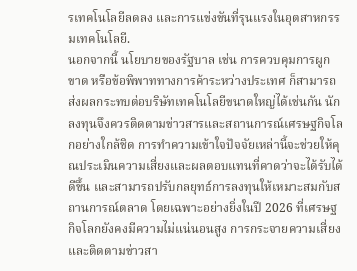รเทคโนโลยีลดลง และการแข่งขันที่รุนแรงในอุตสาหกรรมเทคโนโลยี.
นอกจากนี้ นโยบายของรัฐบาล เช่น การควบคุมการผูกขาด หรือข้อพิพาททางการค้าระหว่างประเทศ ก็สามารถส่งผลกระทบต่อบริษัทเทคโนโลยีขนาดใหญ่ได้เช่นกัน นักลงทุนจึงควรติดตามข่าวสารและสถานการณ์เศรษฐกิจโลกอย่างใกล้ชิด การทำความเข้าใจปัจจัยเหล่านี้จะช่วยให้คุณประเมินความเสี่ยงและผลตอบแทนที่คาดว่าจะได้รับได้ดีขึ้น และสามารถปรับกลยุทธ์การลงทุนให้เหมาะสมกับสถานการณ์ตลาด โดยเฉพาะอย่างยิ่งในปี 2026 ที่เศรษฐกิจโลกยังคงมีความไม่แน่นอนสูง การกระจายความเสี่ยงและติดตามข่าวสา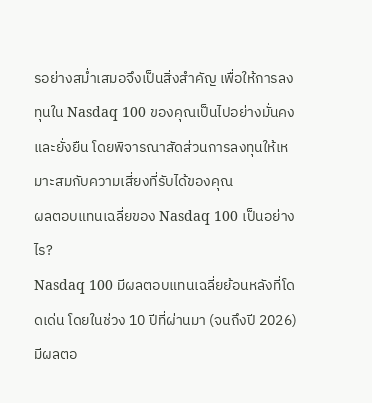รอย่างสม่ำเสมอจึงเป็นสิ่งสำคัญ เพื่อให้การลงทุนใน Nasdaq 100 ของคุณเป็นไปอย่างมั่นคงและยั่งยืน โดยพิจารณาสัดส่วนการลงทุนให้เหมาะสมกับความเสี่ยงที่รับได้ของคุณ
ผลตอบแทนเฉลี่ยของ Nasdaq 100 เป็นอย่างไร?
Nasdaq 100 มีผลตอบแทนเฉลี่ยย้อนหลังที่โดดเด่น โดยในช่วง 10 ปีที่ผ่านมา (จนถึงปี 2026) มีผลตอ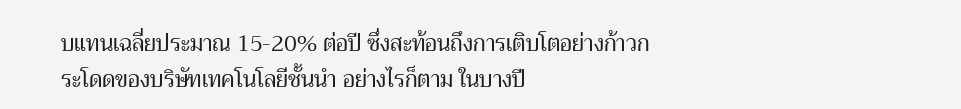บแทนเฉลี่ยประมาณ 15-20% ต่อปี ซึ่งสะท้อนถึงการเติบโตอย่างก้าวกระโดดของบริษัทเทคโนโลยีชั้นนำ อย่างไรก็ตาม ในบางปี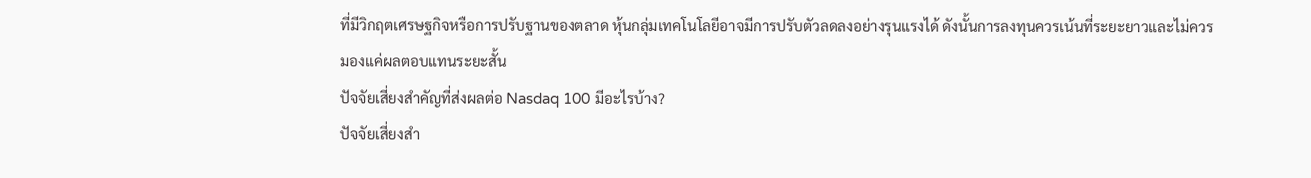ที่มีวิกฤตเศรษฐกิจหรือการปรับฐานของตลาด หุ้นกลุ่มเทคโนโลยีอาจมีการปรับตัวลดลงอย่างรุนแรงได้ ดังนั้นการลงทุนควรเน้นที่ระยะยาวและไม่ควรมองแค่ผลตอบแทนระยะสั้น
ปัจจัยเสี่ยงสำคัญที่ส่งผลต่อ Nasdaq 100 มีอะไรบ้าง?
ปัจจัยเสี่ยงสำ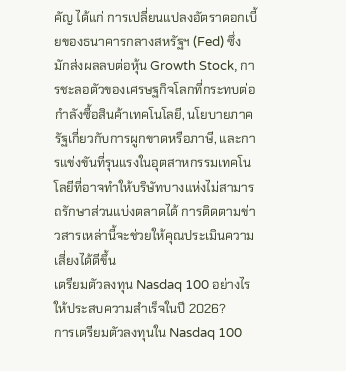คัญ ได้แก่ การเปลี่ยนแปลงอัตราดอกเบี้ยของธนาคารกลางสหรัฐฯ (Fed) ซึ่งมักส่งผลลบต่อหุ้น Growth Stock, การชะลอตัวของเศรษฐกิจโลกที่กระทบต่อกำลังซื้อสินค้าเทคโนโลยี, นโยบายภาครัฐเกี่ยวกับการผูกขาดหรือภาษี, และการแข่งขันที่รุนแรงในอุตสาหกรรมเทคโนโลยีที่อาจทำให้บริษัทบางแห่งไม่สามารถรักษาส่วนแบ่งตลาดได้ การติดตามข่าวสารเหล่านี้จะช่วยให้คุณประเมินความเสี่ยงได้ดีขึ้น
เตรียมตัวลงทุน Nasdaq 100 อย่างไรให้ประสบความสำเร็จในปี 2026?
การเตรียมตัวลงทุนใน Nasdaq 100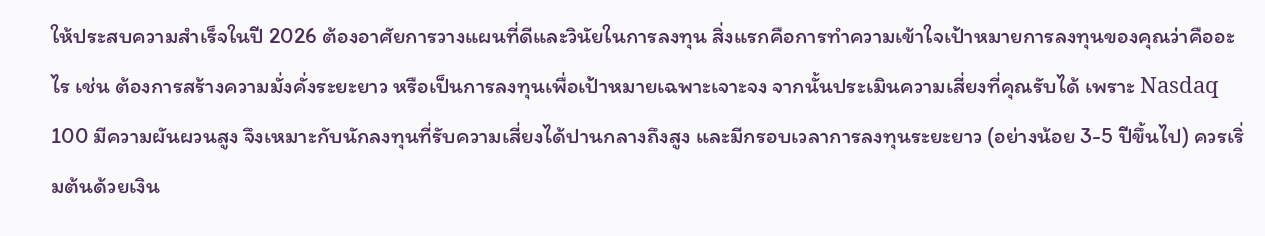ให้ประสบความสำเร็จในปี 2026 ต้องอาศัยการวางแผนที่ดีและวินัยในการลงทุน สิ่งแรกคือการทำความเข้าใจเป้าหมายการลงทุนของคุณว่าคืออะไร เช่น ต้องการสร้างความมั่งคั่งระยะยาว หรือเป็นการลงทุนเพื่อเป้าหมายเฉพาะเจาะจง จากนั้นประเมินความเสี่ยงที่คุณรับได้ เพราะ Nasdaq 100 มีความผันผวนสูง จึงเหมาะกับนักลงทุนที่รับความเสี่ยงได้ปานกลางถึงสูง และมีกรอบเวลาการลงทุนระยะยาว (อย่างน้อย 3-5 ปีขึ้นไป) ควรเริ่มต้นด้วยเงิน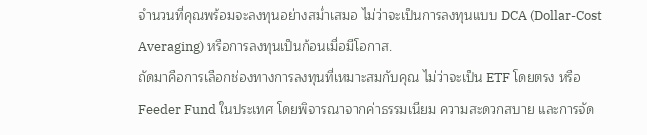จำนวนที่คุณพร้อมจะลงทุนอย่างสม่ำเสมอ ไม่ว่าจะเป็นการลงทุนแบบ DCA (Dollar-Cost Averaging) หรือการลงทุนเป็นก้อนเมื่อมีโอกาส.
ถัดมาคือการเลือกช่องทางการลงทุนที่เหมาะสมกับคุณ ไม่ว่าจะเป็น ETF โดยตรง หรือ Feeder Fund ในประเทศ โดยพิจารณาจากค่าธรรมเนียม ความสะดวกสบาย และการจัด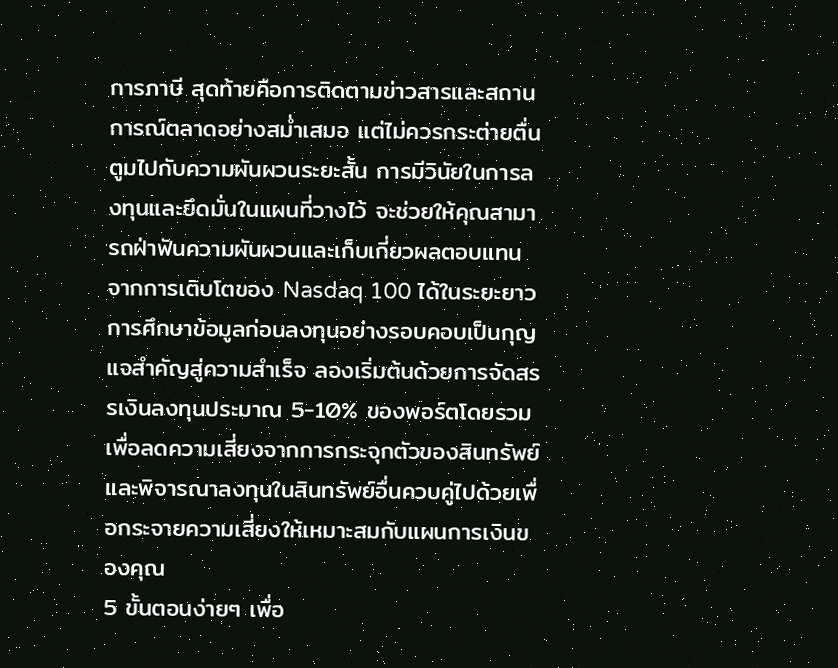การภาษี สุดท้ายคือการติดตามข่าวสารและสถานการณ์ตลาดอย่างสม่ำเสมอ แต่ไม่ควรกระต่ายตื่นตูมไปกับความผันผวนระยะสั้น การมีวินัยในการลงทุนและยึดมั่นในแผนที่วางไว้ จะช่วยให้คุณสามารถฝ่าฟันความผันผวนและเก็บเกี่ยวผลตอบแทนจากการเติบโตของ Nasdaq 100 ได้ในระยะยาว การศึกษาข้อมูลก่อนลงทุนอย่างรอบคอบเป็นกุญแจสำคัญสู่ความสำเร็จ ลองเริ่มต้นด้วยการจัดสรรเงินลงทุนประมาณ 5-10% ของพอร์ตโดยรวมเพื่อลดความเสี่ยงจากการกระจุกตัวของสินทรัพย์ และพิจารณาลงทุนในสินทรัพย์อื่นควบคู่ไปด้วยเพื่อกระจายความเสี่ยงให้เหมาะสมกับแผนการเงินของคุณ
5 ขั้นตอนง่ายๆ เพื่อ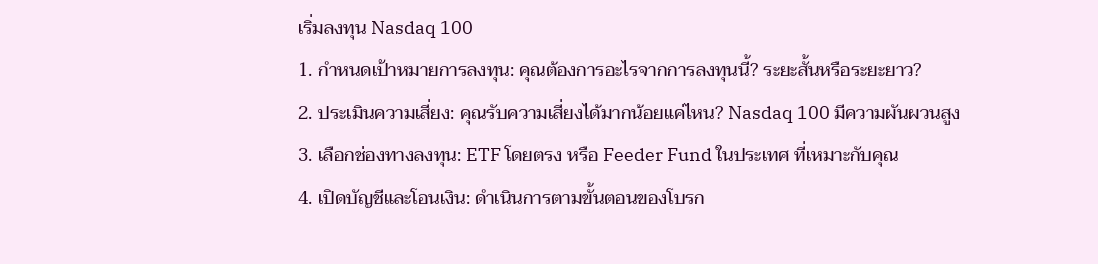เริ่มลงทุน Nasdaq 100
1. กำหนดเป้าหมายการลงทุน: คุณต้องการอะไรจากการลงทุนนี้? ระยะสั้นหรือระยะยาว?
2. ประเมินความเสี่ยง: คุณรับความเสี่ยงได้มากน้อยแค่ไหน? Nasdaq 100 มีความผันผวนสูง
3. เลือกช่องทางลงทุน: ETF โดยตรง หรือ Feeder Fund ในประเทศ ที่เหมาะกับคุณ
4. เปิดบัญชีและโอนเงิน: ดำเนินการตามขั้นตอนของโบรก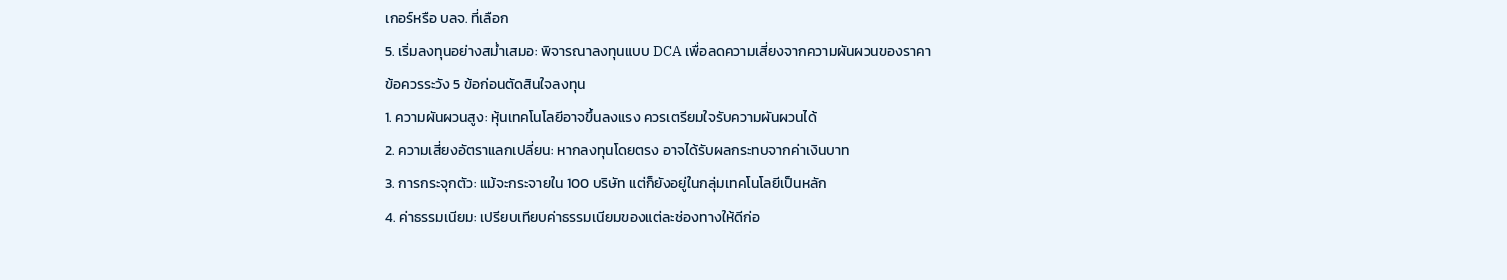เกอร์หรือ บลจ. ที่เลือก
5. เริ่มลงทุนอย่างสม่ำเสมอ: พิจารณาลงทุนแบบ DCA เพื่อลดความเสี่ยงจากความผันผวนของราคา
ข้อควรระวัง 5 ข้อก่อนตัดสินใจลงทุน
1. ความผันผวนสูง: หุ้นเทคโนโลยีอาจขึ้นลงแรง ควรเตรียมใจรับความผันผวนได้
2. ความเสี่ยงอัตราแลกเปลี่ยน: หากลงทุนโดยตรง อาจได้รับผลกระทบจากค่าเงินบาท
3. การกระจุกตัว: แม้จะกระจายใน 100 บริษัท แต่ก็ยังอยู่ในกลุ่มเทคโนโลยีเป็นหลัก
4. ค่าธรรมเนียม: เปรียบเทียบค่าธรรมเนียมของแต่ละช่องทางให้ดีก่อ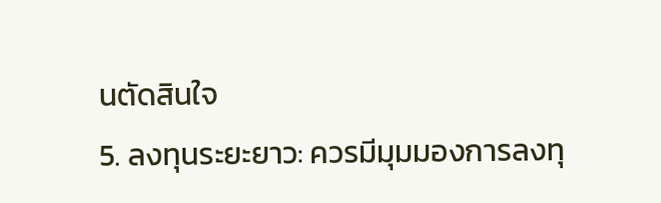นตัดสินใจ
5. ลงทุนระยะยาว: ควรมีมุมมองการลงทุ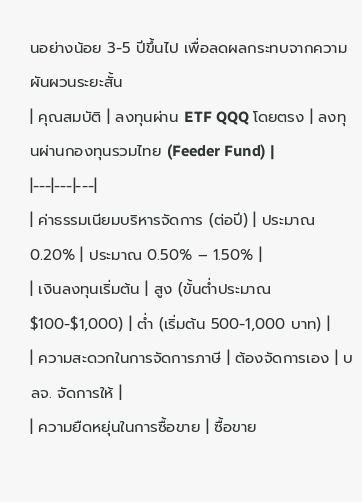นอย่างน้อย 3-5 ปีขึ้นไป เพื่อลดผลกระทบจากความผันผวนระยะสั้น
| คุณสมบัติ | ลงทุนผ่าน ETF QQQ โดยตรง | ลงทุนผ่านกองทุนรวมไทย (Feeder Fund) |
|---|---|---|
| ค่าธรรมเนียมบริหารจัดการ (ต่อปี) | ประมาณ 0.20% | ประมาณ 0.50% – 1.50% |
| เงินลงทุนเริ่มต้น | สูง (ขั้นต่ำประมาณ $100-$1,000) | ต่ำ (เริ่มต้น 500-1,000 บาท) |
| ความสะดวกในการจัดการภาษี | ต้องจัดการเอง | บลจ. จัดการให้ |
| ความยืดหยุ่นในการซื้อขาย | ซื้อขาย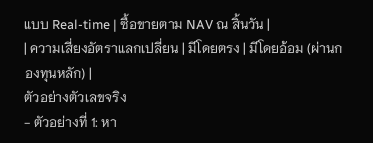แบบ Real-time | ซื้อขายตาม NAV ณ สิ้นวัน |
| ความเสี่ยงอัตราแลกเปลี่ยน | มีโดยตรง | มีโดยอ้อม (ผ่านกองทุนหลัก) |
ตัวอย่างตัวเลขจริง
- ตัวอย่างที่ 1: หา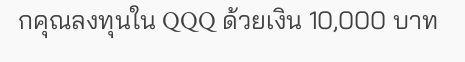กคุณลงทุนใน QQQ ด้วยเงิน 10,000 บาท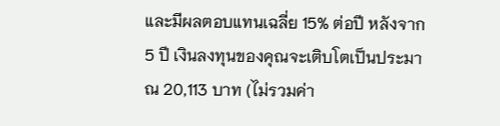และมีผลตอบแทนเฉลี่ย 15% ต่อปี หลังจาก 5 ปี เงินลงทุนของคุณจะเติบโตเป็นประมาณ 20,113 บาท (ไม่รวมค่า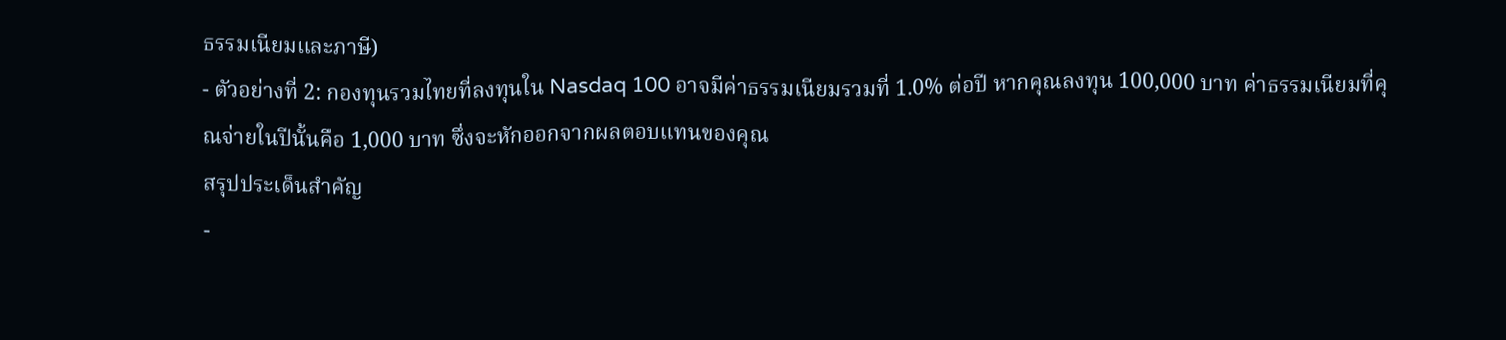ธรรมเนียมและภาษี)
- ตัวอย่างที่ 2: กองทุนรวมไทยที่ลงทุนใน Nasdaq 100 อาจมีค่าธรรมเนียมรวมที่ 1.0% ต่อปี หากคุณลงทุน 100,000 บาท ค่าธรรมเนียมที่คุณจ่ายในปีนั้นคือ 1,000 บาท ซึ่งจะหักออกจากผลตอบแทนของคุณ
สรุปประเด็นสำคัญ
-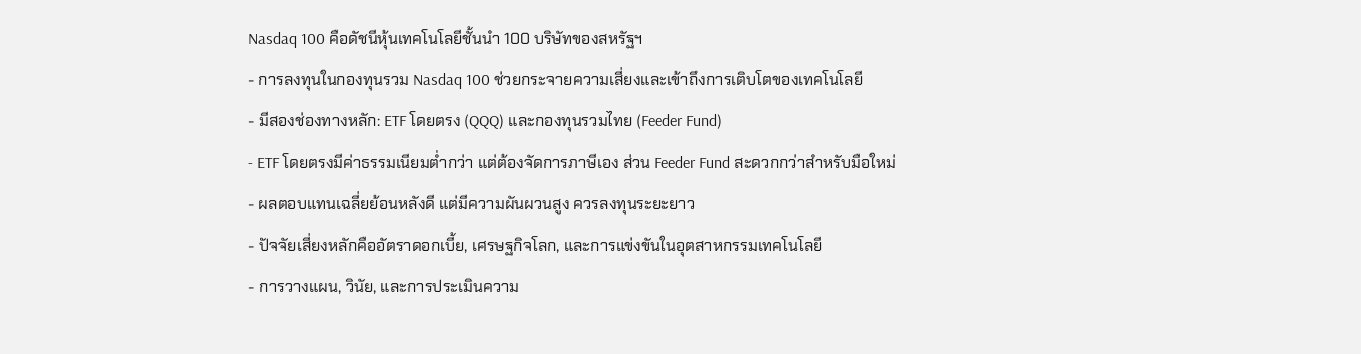Nasdaq 100 คือดัชนีหุ้นเทคโนโลยีชั้นนำ 100 บริษัทของสหรัฐฯ
- การลงทุนในกองทุนรวม Nasdaq 100 ช่วยกระจายความเสี่ยงและเข้าถึงการเติบโตของเทคโนโลยี
- มีสองช่องทางหลัก: ETF โดยตรง (QQQ) และกองทุนรวมไทย (Feeder Fund)
- ETF โดยตรงมีค่าธรรมเนียมต่ำกว่า แต่ต้องจัดการภาษีเอง ส่วน Feeder Fund สะดวกกว่าสำหรับมือใหม่
- ผลตอบแทนเฉลี่ยย้อนหลังดี แต่มีความผันผวนสูง ควรลงทุนระยะยาว
- ปัจจัยเสี่ยงหลักคืออัตราดอกเบี้ย, เศรษฐกิจโลก, และการแข่งขันในอุตสาหกรรมเทคโนโลยี
- การวางแผน, วินัย, และการประเมินความ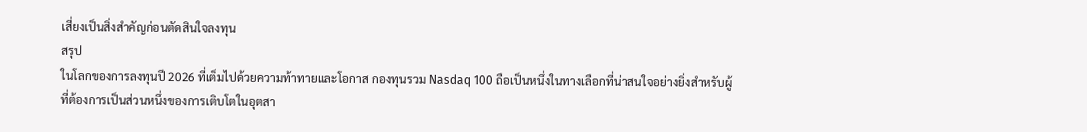เสี่ยงเป็นสิ่งสำคัญก่อนตัดสินใจลงทุน
สรุป
ในโลกของการลงทุนปี 2026 ที่เต็มไปด้วยความท้าทายและโอกาส กองทุนรวม Nasdaq 100 ถือเป็นหนึ่งในทางเลือกที่น่าสนใจอย่างยิ่งสำหรับผู้ที่ต้องการเป็นส่วนหนึ่งของการเติบโตในอุตสา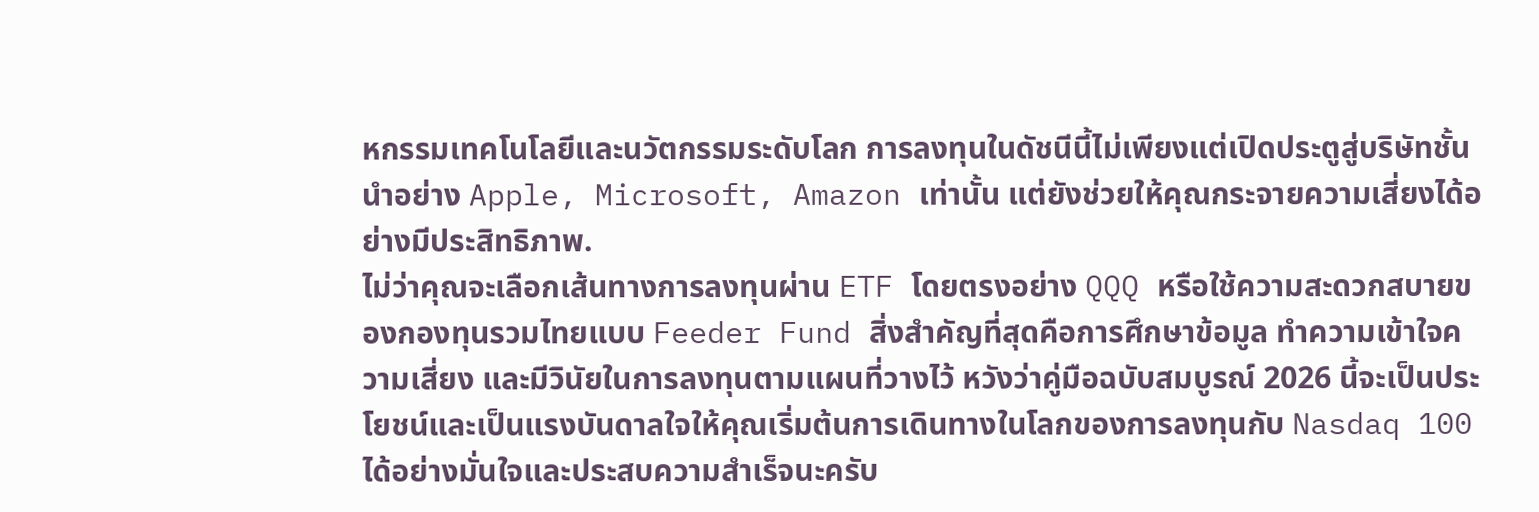หกรรมเทคโนโลยีและนวัตกรรมระดับโลก การลงทุนในดัชนีนี้ไม่เพียงแต่เปิดประตูสู่บริษัทชั้นนำอย่าง Apple, Microsoft, Amazon เท่านั้น แต่ยังช่วยให้คุณกระจายความเสี่ยงได้อย่างมีประสิทธิภาพ.
ไม่ว่าคุณจะเลือกเส้นทางการลงทุนผ่าน ETF โดยตรงอย่าง QQQ หรือใช้ความสะดวกสบายของกองทุนรวมไทยแบบ Feeder Fund สิ่งสำคัญที่สุดคือการศึกษาข้อมูล ทำความเข้าใจความเสี่ยง และมีวินัยในการลงทุนตามแผนที่วางไว้ หวังว่าคู่มือฉบับสมบูรณ์ 2026 นี้จะเป็นประโยชน์และเป็นแรงบันดาลใจให้คุณเริ่มต้นการเดินทางในโลกของการลงทุนกับ Nasdaq 100 ได้อย่างมั่นใจและประสบความสำเร็จนะครับ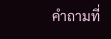คำถามที่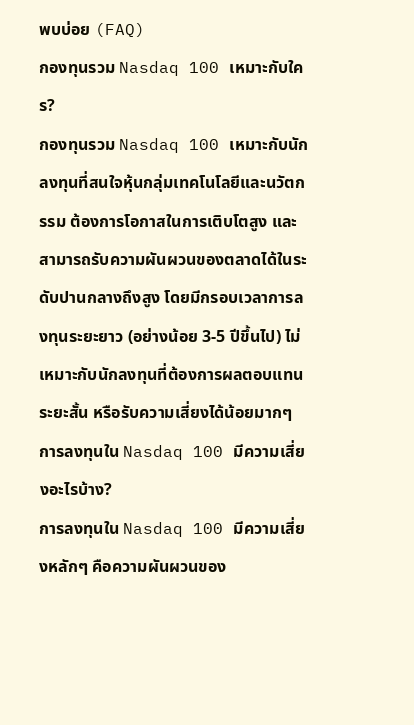พบบ่อย (FAQ)
กองทุนรวม Nasdaq 100 เหมาะกับใคร?
กองทุนรวม Nasdaq 100 เหมาะกับนักลงทุนที่สนใจหุ้นกลุ่มเทคโนโลยีและนวัตกรรม ต้องการโอกาสในการเติบโตสูง และสามารถรับความผันผวนของตลาดได้ในระดับปานกลางถึงสูง โดยมีกรอบเวลาการลงทุนระยะยาว (อย่างน้อย 3-5 ปีขึ้นไป) ไม่เหมาะกับนักลงทุนที่ต้องการผลตอบแทนระยะสั้น หรือรับความเสี่ยงได้น้อยมากๆ
การลงทุนใน Nasdaq 100 มีความเสี่ยงอะไรบ้าง?
การลงทุนใน Nasdaq 100 มีความเสี่ยงหลักๆ คือความผันผวนของ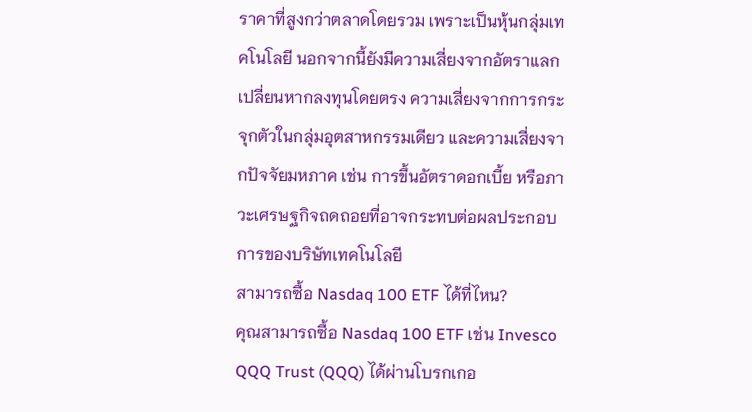ราคาที่สูงกว่าตลาดโดยรวม เพราะเป็นหุ้นกลุ่มเทคโนโลยี นอกจากนี้ยังมีความเสี่ยงจากอัตราแลกเปลี่ยนหากลงทุนโดยตรง ความเสี่ยงจากการกระจุกตัวในกลุ่มอุตสาหกรรมเดียว และความเสี่ยงจากปัจจัยมหภาค เช่น การขึ้นอัตราดอกเบี้ย หรือภาวะเศรษฐกิจถดถอยที่อาจกระทบต่อผลประกอบการของบริษัทเทคโนโลยี
สามารถซื้อ Nasdaq 100 ETF ได้ที่ไหน?
คุณสามารถซื้อ Nasdaq 100 ETF เช่น Invesco QQQ Trust (QQQ) ได้ผ่านโบรกเกอ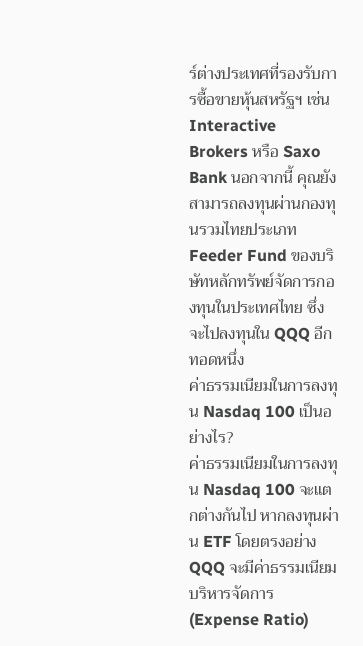ร์ต่างประเทศที่รองรับการซื้อขายหุ้นสหรัฐฯ เช่น Interactive Brokers หรือ Saxo Bank นอกจากนี้ คุณยังสามารถลงทุนผ่านกองทุนรวมไทยประเภท Feeder Fund ของบริษัทหลักทรัพย์จัดการกองทุนในประเทศไทย ซึ่งจะไปลงทุนใน QQQ อีกทอดหนึ่ง
ค่าธรรมเนียมในการลงทุน Nasdaq 100 เป็นอย่างไร?
ค่าธรรมเนียมในการลงทุน Nasdaq 100 จะแตกต่างกันไป หากลงทุนผ่าน ETF โดยตรงอย่าง QQQ จะมีค่าธรรมเนียมบริหารจัดการ (Expense Ratio)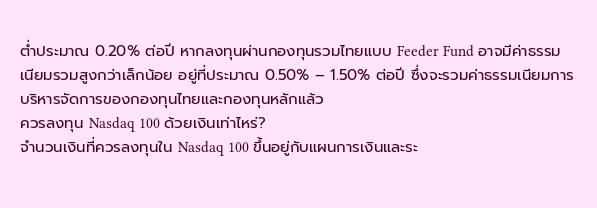ต่ำประมาณ 0.20% ต่อปี หากลงทุนผ่านกองทุนรวมไทยแบบ Feeder Fund อาจมีค่าธรรมเนียมรวมสูงกว่าเล็กน้อย อยู่ที่ประมาณ 0.50% – 1.50% ต่อปี ซึ่งจะรวมค่าธรรมเนียมการบริหารจัดการของกองทุนไทยและกองทุนหลักแล้ว
ควรลงทุน Nasdaq 100 ด้วยเงินเท่าไหร่?
จำนวนเงินที่ควรลงทุนใน Nasdaq 100 ขึ้นอยู่กับแผนการเงินและระ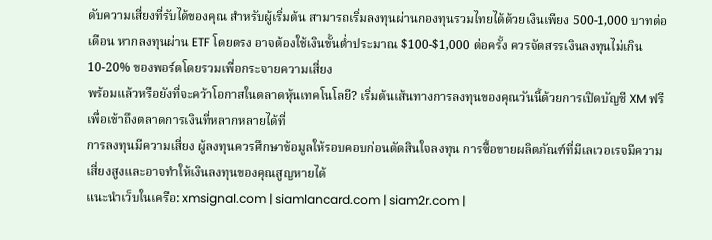ดับความเสี่ยงที่รับได้ของคุณ สำหรับผู้เริ่มต้น สามารถเริ่มลงทุนผ่านกองทุนรวมไทยได้ด้วยเงินเพียง 500-1,000 บาทต่อเดือน หากลงทุนผ่าน ETF โดยตรง อาจต้องใช้เงินขั้นต่ำประมาณ $100-$1,000 ต่อครั้ง ควรจัดสรรเงินลงทุนไม่เกิน 10-20% ของพอร์ตโดยรวมเพื่อกระจายความเสี่ยง
พร้อมแล้วหรือยังที่จะคว้าโอกาสในตลาดหุ้นเทคโนโลยี? เริ่มต้นเส้นทางการลงทุนของคุณวันนี้ด้วยการเปิดบัญชี XM ฟรี เพื่อเข้าถึงตลาดการเงินที่หลากหลายได้ที่
การลงทุนมีความเสี่ยง ผู้ลงทุนควรศึกษาข้อมูลให้รอบคอบก่อนตัดสินใจลงทุน การซื้อขายผลิตภัณฑ์ที่มีเลเวอเรจมีความเสี่ยงสูงและอาจทำให้เงินลงทุนของคุณสูญหายได้
แนะนำเว็บในเครือ: xmsignal.com | siamlancard.com | siam2r.com |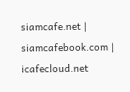siamcafe.net | siamcafebook.com | icafecloud.net